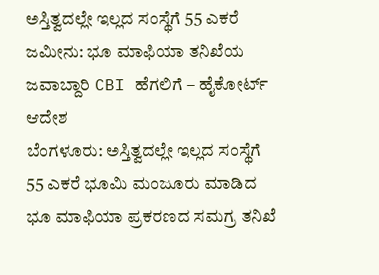ಅಸ್ತಿತ್ವದಲ್ಲೇ ಇಲ್ಲದ ಸಂಸ್ಥೆಗೆ 55 ಎಕರೆ ಜಮೀನು: ಭೂ ಮಾಫಿಯಾ ತನಿಖೆಯ ಜವಾಬ್ದಾರಿ CBI ಹೆಗಲಿಗೆ – ಹೈಕೋರ್ಟ್ ಆದೇಶ
ಬೆಂಗಳೂರು: ಅಸ್ತಿತ್ವದಲ್ಲೇ ಇಲ್ಲದ ಸಂಸ್ಥೆಗೆ 55 ಎಕರೆ ಭೂಮಿ ಮಂಜೂರು ಮಾಡಿದ ಭೂ ಮಾಫಿಯಾ ಪ್ರಕರಣದ ಸಮಗ್ರ ತನಿಖೆ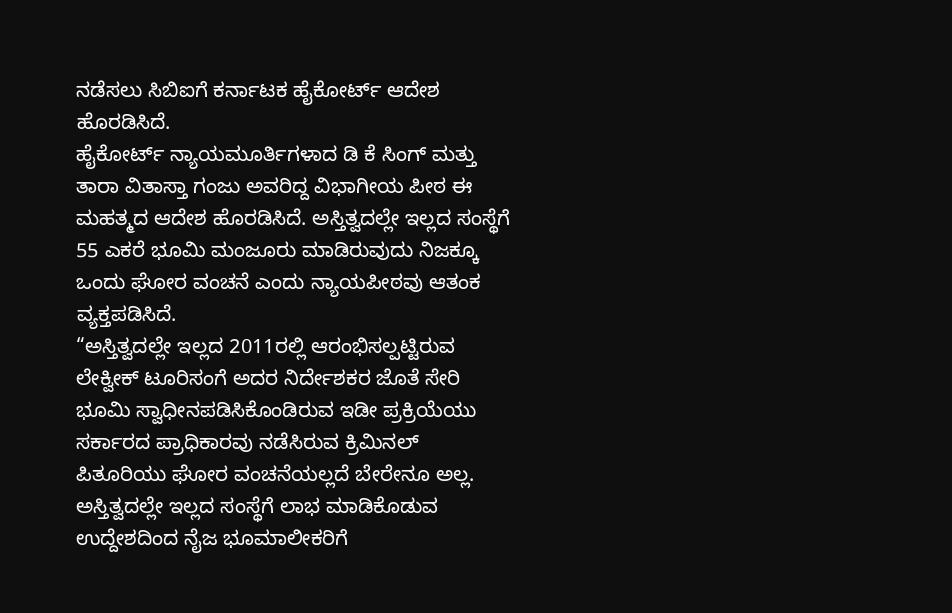ನಡೆಸಲು ಸಿಬಿಐಗೆ ಕರ್ನಾಟಕ ಹೈಕೋರ್ಟ್ ಆದೇಶ ಹೊರಡಿಸಿದೆ.
ಹೈಕೋರ್ಟ್ ನ್ಯಾಯಮೂರ್ತಿಗಳಾದ ಡಿ ಕೆ ಸಿಂಗ್ ಮತ್ತು ತಾರಾ ವಿತಾಸ್ತಾ ಗಂಜು ಅವರಿದ್ದ ವಿಭಾಗೀಯ ಪೀಠ ಈ ಮಹತ್ಮದ ಆದೇಶ ಹೊರಡಿಸಿದೆ. ಅಸ್ತಿತ್ವದಲ್ಲೇ ಇಲ್ಲದ ಸಂಸ್ಥೆಗೆ 55 ಎಕರೆ ಭೂಮಿ ಮಂಜೂರು ಮಾಡಿರುವುದು ನಿಜಕ್ಕೂ ಒಂದು ಘೋರ ವಂಚನೆ ಎಂದು ನ್ಯಾಯಪೀಠವು ಆತಂಕ ವ್ಯಕ್ತಪಡಿಸಿದೆ.
“ಅಸ್ತಿತ್ವದಲ್ಲೇ ಇಲ್ಲದ 2011ರಲ್ಲಿ ಆರಂಭಿಸಲ್ಪಟ್ಟಿರುವ ಲೇಕ್ವೀಕ್ ಟೂರಿಸಂಗೆ ಅದರ ನಿರ್ದೇಶಕರ ಜೊತೆ ಸೇರಿ ಭೂಮಿ ಸ್ವಾಧೀನಪಡಿಸಿಕೊಂಡಿರುವ ಇಡೀ ಪ್ರಕ್ರಿಯೆಯು ಸರ್ಕಾರದ ಪ್ರಾಧಿಕಾರವು ನಡೆಸಿರುವ ಕ್ರಿಮಿನಲ್ ಪಿತೂರಿಯು ಘೋರ ವಂಚನೆಯಲ್ಲದೆ ಬೇರೇನೂ ಅಲ್ಲ. ಅಸ್ತಿತ್ವದಲ್ಲೇ ಇಲ್ಲದ ಸಂಸ್ಥೆಗೆ ಲಾಭ ಮಾಡಿಕೊಡುವ ಉದ್ದೇಶದಿಂದ ನೈಜ ಭೂಮಾಲೀಕರಿಗೆ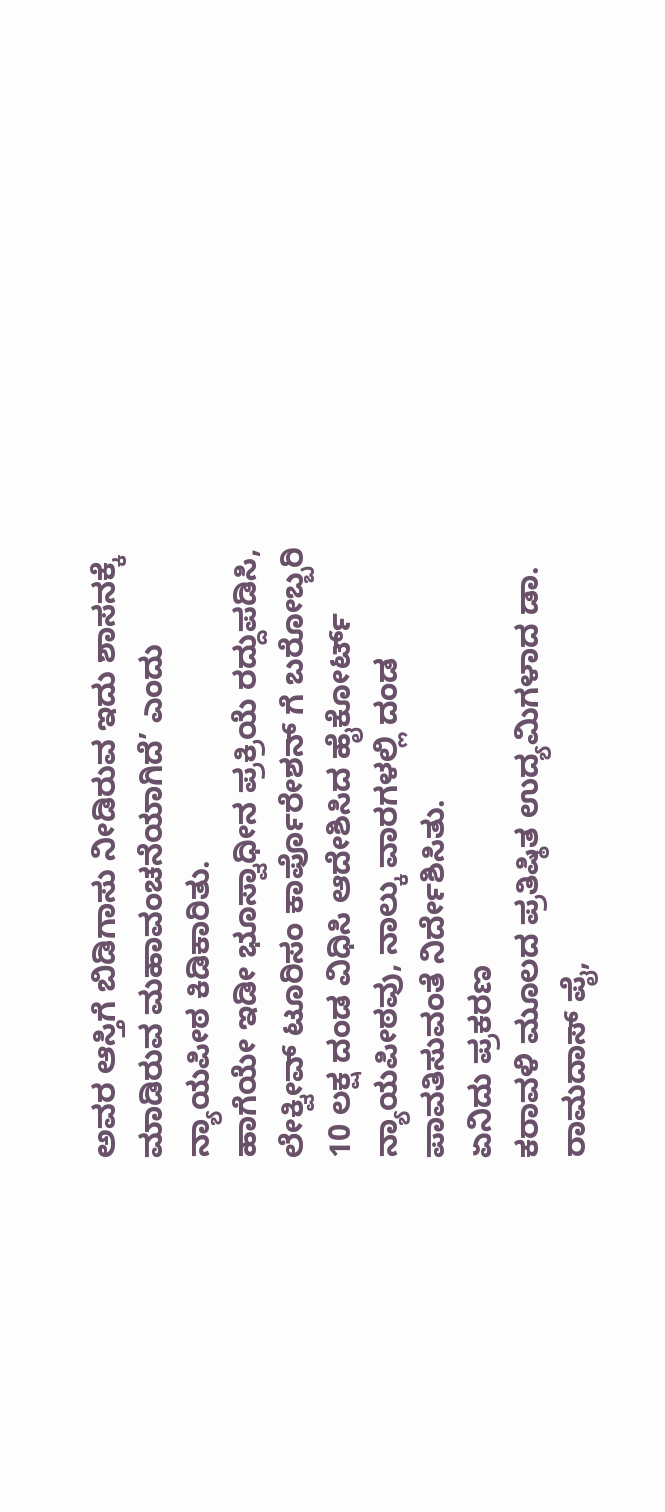ಅವರ ಆಸ್ತಿಗೆ ಬಿಡಿಗಾಸು ನೀಡಿರುವ ಇದು ಶಾಸನಕ್ಕೆ ಮಾಡಿರುವ ಮಹಾವಂಚನೆಯಾಗಿದೆ’ ಎಂದು ನ್ಯಾಯಪೀಠ ಕಿಡಿಕಾರಿತು.
ಹಾಗೆಯೇ ಇಡೀ ಭೂಸ್ವಾಧೀನ ಪ್ರಕ್ರಿಯೆ ರದ್ದುಪಡಿಸಿ, ಲೇಕ್ವೀವ್ ಟೂರಿಸಂ ಕಾರ್ಪೊರೇಶನ್ ಗೆ ಬರೋಬ್ಬರಿ 10 ಲಕ್ಷ ದಂಡ ವಿಧಿಸಿ ಆದೇಶಿಸಿದ ಹೈಕೋರ್ಟ್ ನ್ಯಾಯಪೀಠವು, ನಾಲ್ಕು ವಾರಗಳಲ್ಲಿ ದಂಡ ಪಾವತಿಸುವಂತೆ ನಿರ್ದೇಶಿಸಿತು.
ಏನಿದು ಪ್ರಕರಣ
ಕರಾವಳಿ ಮೂಲದ ಪ್ರತಿಷ್ಠಿತ ಉದ್ಯಮಿಗಳಾದ ಡಾ. ರಾಮದಾಸ್ ಪೈ,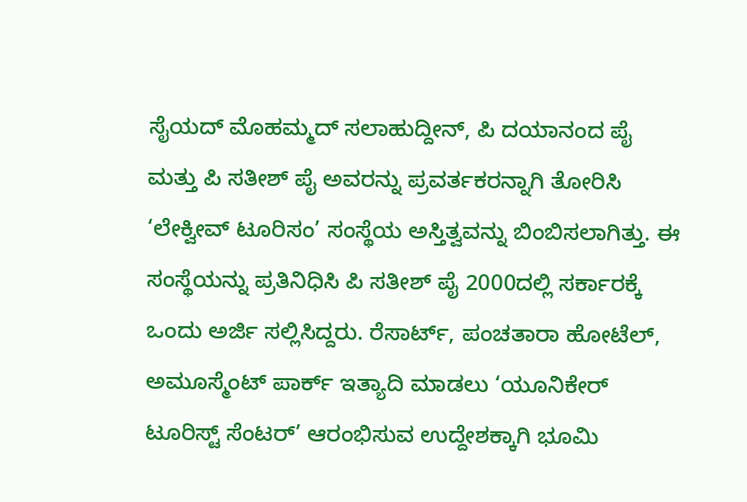ಸೈಯದ್ ಮೊಹಮ್ಮದ್ ಸಲಾಹುದ್ದೀನ್, ಪಿ ದಯಾನಂದ ಪೈ ಮತ್ತು ಪಿ ಸತೀಶ್ ಪೈ ಅವರನ್ನು ಪ್ರವರ್ತಕರನ್ನಾಗಿ ತೋರಿಸಿ ‘ಲೇಕ್ವೀವ್ ಟೂರಿಸಂ’ ಸಂಸ್ಥೆಯ ಅಸ್ತಿತ್ವವನ್ನು ಬಿಂಬಿಸಲಾಗಿತ್ತು. ಈ ಸಂಸ್ಥೆಯನ್ನು ಪ್ರತಿನಿಧಿಸಿ ಪಿ ಸತೀಶ್ ಪೈ 2000ದಲ್ಲಿ ಸರ್ಕಾರಕ್ಕೆ ಒಂದು ಅರ್ಜಿ ಸಲ್ಲಿಸಿದ್ದರು. ರೆಸಾರ್ಟ್, ಪಂಚತಾರಾ ಹೋಟೆಲ್, ಅಮೂಸ್ಮೆಂಟ್ ಪಾರ್ಕ್ ಇತ್ಯಾದಿ ಮಾಡಲು ‘ಯೂನಿಕೇರ್ ಟೂರಿಸ್ಟ್ ಸೆಂಟರ್’ ಆರಂಭಿಸುವ ಉದ್ದೇಶಕ್ಕಾಗಿ ಭೂಮಿ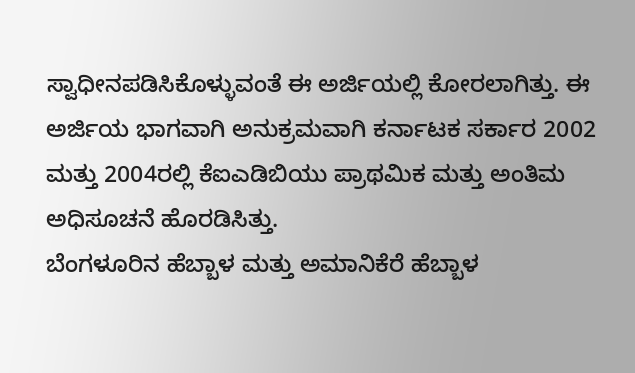ಸ್ವಾಧೀನಪಡಿಸಿಕೊಳ್ಳುವಂತೆ ಈ ಅರ್ಜಿಯಲ್ಲಿ ಕೋರಲಾಗಿತ್ತು. ಈ ಅರ್ಜಿಯ ಭಾಗವಾಗಿ ಅನುಕ್ರಮವಾಗಿ ಕರ್ನಾಟಕ ಸರ್ಕಾರ 2002 ಮತ್ತು 2004ರಲ್ಲಿ ಕೆಐಎಡಿಬಿಯು ಪ್ರಾಥಮಿಕ ಮತ್ತು ಅಂತಿಮ ಅಧಿಸೂಚನೆ ಹೊರಡಿಸಿತ್ತು.
ಬೆಂಗಳೂರಿನ ಹೆಬ್ಬಾಳ ಮತ್ತು ಅಮಾನಿಕೆರೆ ಹೆಬ್ಬಾಳ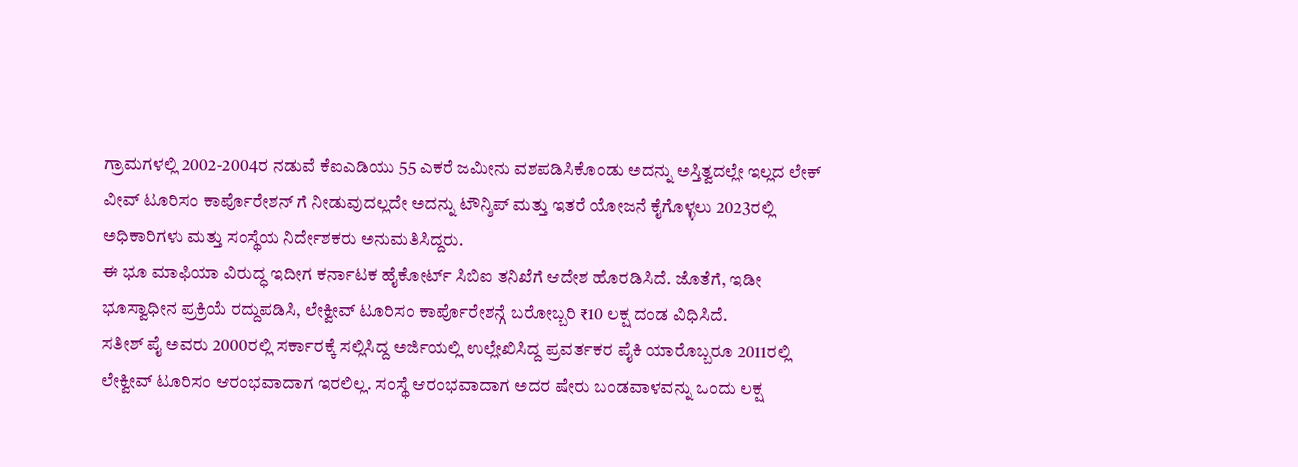ಗ್ರಾಮಗಳಲ್ಲಿ 2002-2004ರ ನಡುವೆ ಕೆಐಎಡಿಯು 55 ಎಕರೆ ಜಮೀನು ವಶಪಡಿಸಿಕೊಂಡು ಅದನ್ನು ಅಸ್ತಿತ್ವದಲ್ಲೇ ಇಲ್ಲದ ಲೇಕ್ ವೀವ್ ಟೂರಿಸಂ ಕಾರ್ಪೊರೇಶನ್ ಗೆ ನೀಡುವುದಲ್ಲದೇ ಅದನ್ನು ಟೌನ್ಶಿಪ್ ಮತ್ತು ಇತರೆ ಯೋಜನೆ ಕೈಗೊಳ್ಳಲು 2023ರಲ್ಲಿ ಅಧಿಕಾರಿಗಳು ಮತ್ತು ಸಂಸ್ಥೆಯ ನಿರ್ದೇಶಕರು ಅನುಮತಿಸಿದ್ದರು.
ಈ ಭೂ ಮಾಫಿಯಾ ವಿರುದ್ಧ ಇದೀಗ ಕರ್ನಾಟಕ ಹೈಕೋರ್ಟ್ ಸಿಬಿಐ ತನಿಖೆಗೆ ಆದೇಶ ಹೊರಡಿಸಿದೆ. ಜೊತೆಗೆ, ಇಡೀ ಭೂಸ್ವಾಧೀನ ಪ್ರಕ್ರಿಯೆ ರದ್ದುಪಡಿಸಿ, ಲೇಕ್ವೀವ್ ಟೂರಿಸಂ ಕಾರ್ಪೊರೇಶನ್ಗೆ ಬರೋಬ್ಬರಿ ₹10 ಲಕ್ಷ ದಂಡ ವಿಧಿಸಿದೆ.
ಸತೀಶ್ ಪೈ ಅವರು 2000ರಲ್ಲಿ ಸರ್ಕಾರಕ್ಕೆ ಸಲ್ಲಿಸಿದ್ದ ಅರ್ಜಿಯಲ್ಲಿ ಉಲ್ಲೇಖಿಸಿದ್ದ ಪ್ರವರ್ತಕರ ಪೈಕಿ ಯಾರೊಬ್ಬರೂ 2011ರಲ್ಲಿ ಲೇಕ್ವೀವ್ ಟೂರಿಸಂ ಆರಂಭವಾದಾಗ ಇರಲಿಲ್ಲ. ಸಂಸ್ಥೆ ಆರಂಭವಾದಾಗ ಅದರ ಷೇರು ಬಂಡವಾಳವನ್ನು ಒಂದು ಲಕ್ಷ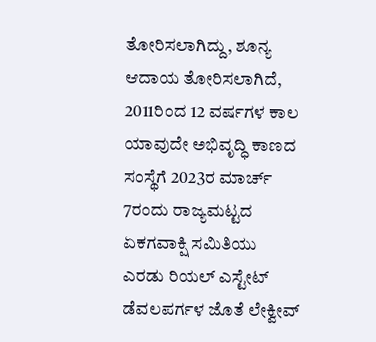ತೋರಿಸಲಾಗಿದ್ದು, ಶೂನ್ಯ ಆದಾಯ ತೋರಿಸಲಾಗಿದೆ, 2011ರಿಂದ 12 ವರ್ಷಗಳ ಕಾಲ ಯಾವುದೇ ಅಭಿವೃದ್ಧಿ ಕಾಣದ ಸಂಸ್ಥೆಗೆ 2023ರ ಮಾರ್ಚ್ 7ರಂದು ರಾಜ್ಯಮಟ್ಟದ ಏಕಗವಾಕ್ಷಿ ಸಮಿತಿಯು ಎರಡು ರಿಯಲ್ ಎಸ್ಟೇಟ್ ಡೆವಲಪರ್ಗಳ ಜೊತೆ ಲೇಕ್ವೀವ್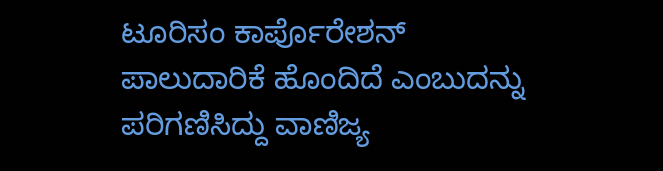ಟೂರಿಸಂ ಕಾರ್ಪೊರೇಶನ್ ಪಾಲುದಾರಿಕೆ ಹೊಂದಿದೆ ಎಂಬುದನ್ನು ಪರಿಗಣಿಸಿದ್ದು ವಾಣಿಜ್ಯ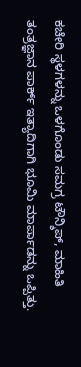ಕಚೇರಿ ಸ್ಥಳಗಳನ್ನು ಒಳಗೊಂಡು ಸಮಗ್ರ ಟೌನ್ಶಿಪ್, ಮಾಹಿತಿ ತಂತ್ರಜ್ಞಾನ ಪಾರ್ಕ್ ಇತ್ಯಾದಿಗಾಗಿ ಭೂಮಿ ಮಾರ್ಪಾಡನ್ನು ಒಪ್ಪಿತ್ತು.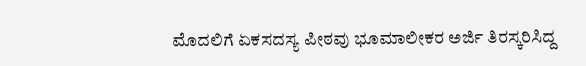ಮೊದಲಿಗೆ ಏಕಸದಸ್ಯ ಪೀಠವು ಭೂಮಾಲೀಕರ ಅರ್ಜಿ ತಿರಸ್ಕರಿಸಿದ್ದ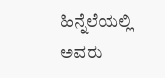ಹಿನ್ನೆಲೆಯಲ್ಲಿ ಅವರು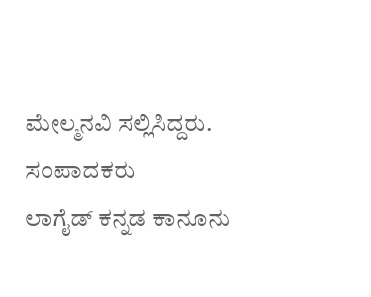ಮೇಲ್ಮನವಿ ಸಲ್ಲಿಸಿದ್ದರು.
ಸಂಪಾದಕರು
ಲಾಗೈಡ್ ಕನ್ನಡ ಕಾನೂನು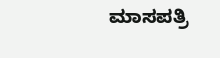ಮಾಸಪತ್ರಿ